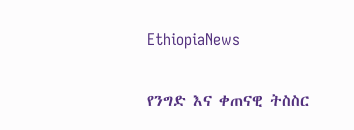EthiopiaNews

የንግድ እና ቀጠናዊ ትስስር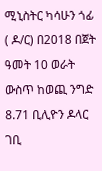ሚኒስትር ካሳሁን ጎፊ ( ዶ/ር) በ2018 በጀት ዓመት 10 ወራት ውስጥ ከወጪ ንግድ 8.71 ቢሊዮን ዶላር ገቢ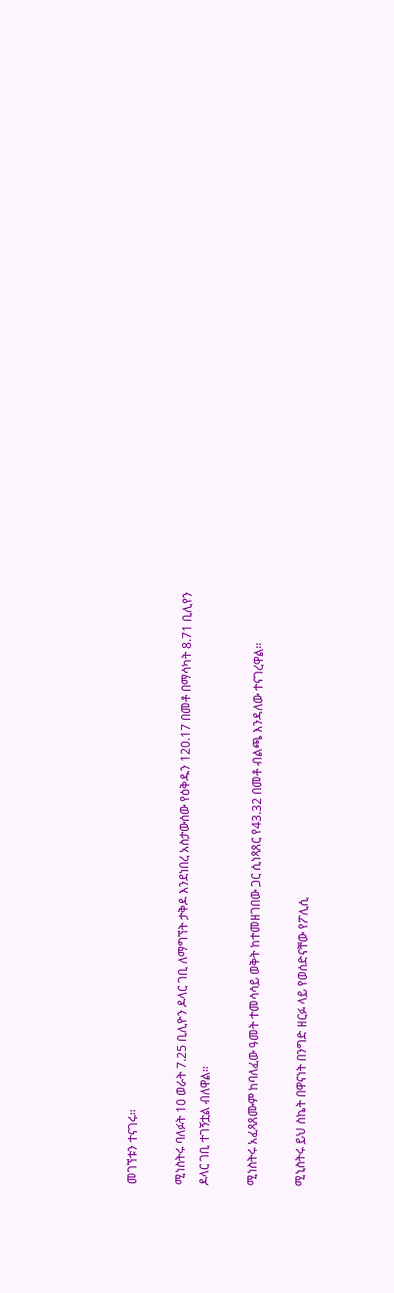መገኘቱን ተናገሩ።

ሚነስትሩ ባለፉት 10 ወራት 7.25 ቢሊዮን ዶላር ገቢ ለማግኘት ታቅዶ እንደነበረ አስታውሰው የዕቅዱን 120.17 በመቶ በማሳካት 8.71 ቢሊየን ዶላር ገቢ ተገኝቷል ብለዋል።

ሚነስትሩ አፈጻጸሙም ከባለፈው ዓመት ተመሳሳይ ወቅት ከተመዘገበው ጋር ሲነጻጸር የ43.32 በመቶ ብልጫ እንዳለው ተናገረዋል፡፡

ሚኒስትሩ ይህ ስኬት በዋናነት በንግድ ዘርፉ ላይ የወሰድናቸው የፖሊሲ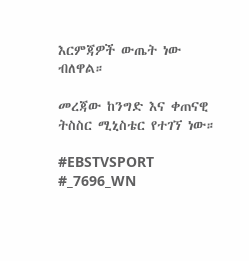እርምጃዎች ውጤት ነው ብለዋል።

መረጃው ከንግድ እና ቀጠናዊ ትስስር ሚኒስቴር የተገኘ ነው።

#EBSTVSPORT
#_7696_WN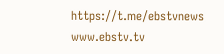https://t.me/ebstvnews
www.ebstv.tv